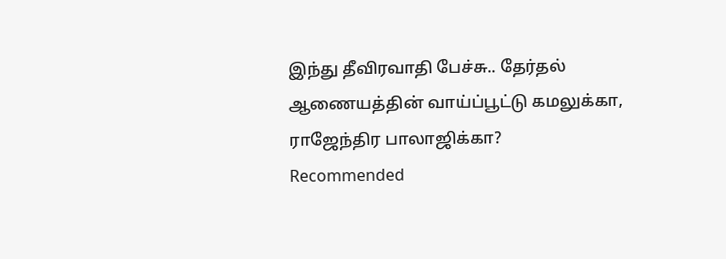இந்து தீவிரவாதி பேச்சு.. தேர்தல் ஆணையத்தின் வாய்ப்பூட்டு கமலுக்கா, ராஜேந்திர பாலாஜிக்கா?
Recommended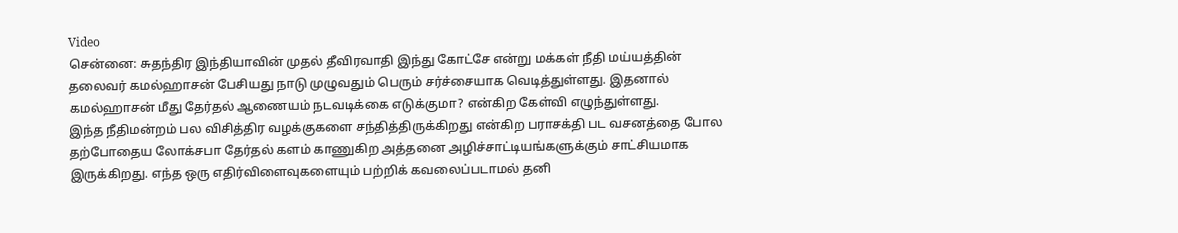Video
சென்னை: சுதந்திர இந்தியாவின் முதல் தீவிரவாதி இந்து கோட்சே என்று மக்கள் நீதி மய்யத்தின் தலைவர் கமல்ஹாசன் பேசியது நாடு முழுவதும் பெரும் சர்ச்சையாக வெடித்துள்ளது. இதனால் கமல்ஹாசன் மீது தேர்தல் ஆணையம் நடவடிக்கை எடுக்குமா? என்கிற கேள்வி எழுந்துள்ளது.
இந்த நீதிமன்றம் பல விசித்திர வழக்குகளை சந்தித்திருக்கிறது என்கிற பராசக்தி பட வசனத்தை போல தற்போதைய லோக்சபா தேர்தல் களம் காணுகிற அத்தனை அழிச்சாட்டியங்களுக்கும் சாட்சியமாக இருக்கிறது. எந்த ஒரு எதிர்விளைவுகளையும் பற்றிக் கவலைப்படாமல் தனி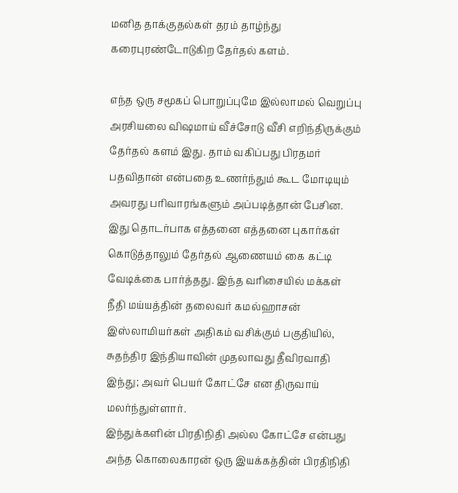மனித தாக்குதல்கள் தரம் தாழ்ந்து கரைபுரண்டோடுகிற தேர்தல் களம்.

எந்த ஒரு சமூகப் பொறுப்புமே இல்லாமல் வெறுப்பு அரசியலை விஷமாய் வீச்சோடு வீசி எறிந்திருக்கும் தேர்தல் களம் இது. தாம் வகிப்பது பிரதமர் பதவிதான் என்பதை உணர்ந்தும் கூட மோடியும் அவரது பரிவாரங்களும் அப்படித்தான் பேசின.
இது தொடர்பாக எத்தனை எத்தனை புகார்கள் கொடுத்தாலும் தேர்தல் ஆணையம் கை கட்டி வேடிக்கை பார்த்தது. இந்த வரிசையில் மக்கள் நீதி மய்யத்தின் தலைவர் கமல்ஹாசன் இஸ்லாமியர்கள் அதிகம் வசிக்கும் பகுதியில், சுதந்திர இந்தியாவின் முதலாவது தீவிரவாதி இந்து; அவர் பெயர் கோட்சே என திருவாய் மலர்ந்துள்ளார்.
இந்துக்களின் பிரதிநிதி அல்ல கோட்சே என்பது அந்த கொலைகாரன் ஒரு இயக்கத்தின் பிரதிநிதி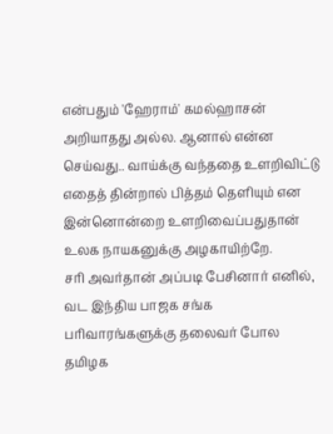என்பதும் 'ஹேராம்' கமல்ஹாசன் அறியாதது அல்ல. ஆனால் என்ன செய்வது.. வாய்க்கு வந்ததை உளறிவிட்டு எதைத் தின்றால் பித்தம் தெளியும் என இன்னொன்றை உளறிவைப்பதுதான் உலக நாயகனுக்கு அழகாயிற்றே.
சரி அவர்தான் அப்படி பேசினார் எனில், வட இந்திய பாஜக சங்க பரிவாரங்களுக்கு தலைவர் போல தமிழக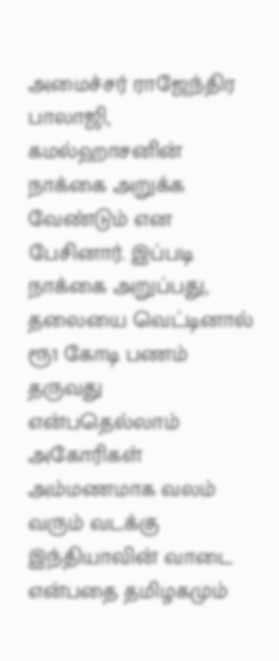அமைச்சர் ராஜேந்திர பாலாஜி, கமல்ஹாசனின் நாக்கை அறுக்க வேண்டும் என பேசினார். இப்படி நாக்கை அறுப்பது, தலையை வெட்டினால் ரூ1 கோடி பணம் தருவது என்பதெல்லாம் அகோரிகள் அம்மணமாக வலம் வரும் வடக்கு இந்தியாவின் வாடை என்பதை தமிழகமும்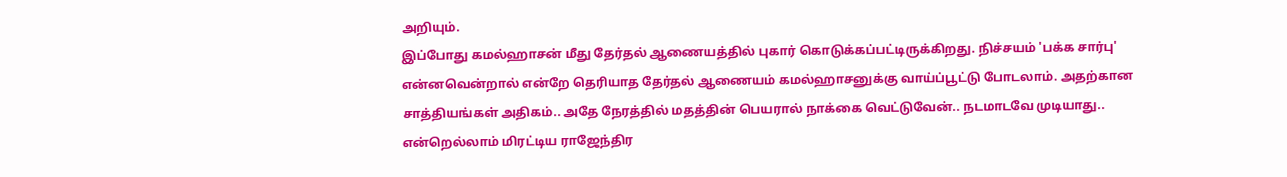அறியும்.
இப்போது கமல்ஹாசன் மீது தேர்தல் ஆணையத்தில் புகார் கொடுக்கப்பட்டிருக்கிறது. நிச்சயம் 'பக்க சார்பு' என்னவென்றால் என்றே தெரியாத தேர்தல் ஆணையம் கமல்ஹாசனுக்கு வாய்ப்பூட்டு போடலாம். அதற்கான சாத்தியங்கள் அதிகம்.. அதே நேரத்தில் மதத்தின் பெயரால் நாக்கை வெட்டுவேன்.. நடமாடவே முடியாது.. என்றெல்லாம் மிரட்டிய ராஜேந்திர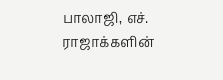பாலாஜி, எச். ராஜாக்களின்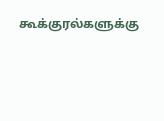கூக்குரல்களுக்கு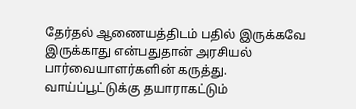தேர்தல் ஆணையத்திடம் பதில் இருக்கவே இருக்காது என்பதுதான் அரசியல் பார்வையாளர்களின் கருத்து.
வாய்ப்பூட்டுக்கு தயாராகட்டும்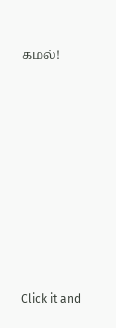கமல்!












Click it and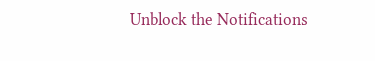Unblock the Notifications